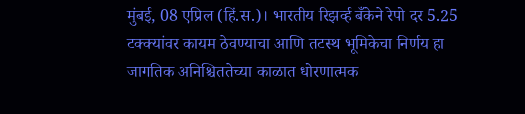मुंबई, 08 एप्रिल (हिं.स.)। भारतीय रिझर्व्ह बँकेने रेपो दर 5.25 टक्क्यांवर कायम ठेवण्याचा आणि तटस्थ भूमिकेचा निर्णय हा जागतिक अनिश्चिततेच्या काळात धोरणात्मक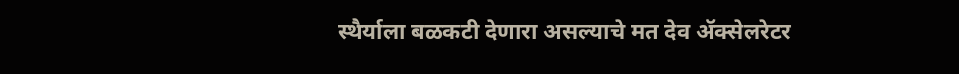स्थैर्याला बळकटी देणारा असल्याचे मत देव ॲक्सेलरेटर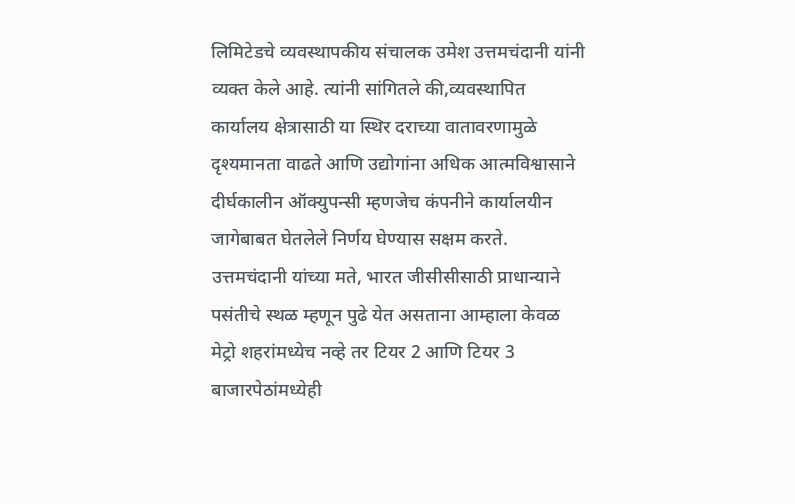लिमिटेडचे व्यवस्थापकीय संचालक उमेश उत्तमचंदानी यांनी व्यक्त केले आहे. त्यांनी सांगितले की,व्यवस्थापित कार्यालय क्षेत्रासाठी या स्थिर दराच्या वातावरणामुळे दृश्यमानता वाढते आणि उद्योगांना अधिक आत्मविश्वासाने दीर्घकालीन ऑक्युपन्सी म्हणजेच कंपनीने कार्यालयीन जागेबाबत घेतलेले निर्णय घेण्यास सक्षम करते.
उत्तमचंदानी यांच्या मते, भारत जीसीसीसाठी प्राधान्याने पसंतीचे स्थळ म्हणून पुढे येत असताना आम्हाला केवळ मेट्रो शहरांमध्येच नव्हे तर टियर 2 आणि टियर 3 बाजारपेठांमध्येही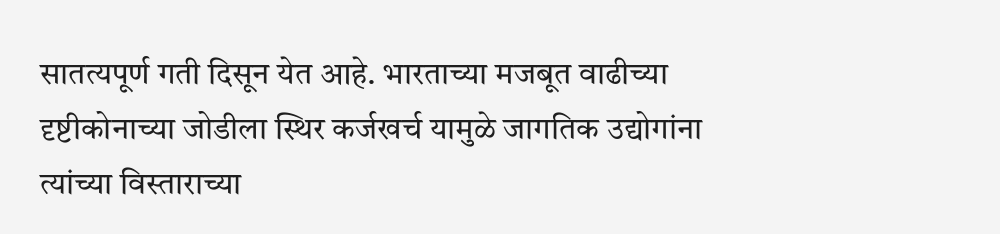सातत्यपूर्ण गती दिसून येत आहे. भारताच्या मजबूत वाढीच्या दृष्टीकोनाच्या जोडीला स्थिर कर्जखर्च यामुळे जागतिक उद्योगांना त्यांच्या विस्ताराच्या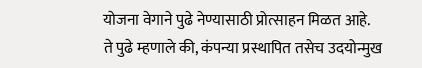योजना वेगाने पुढे नेण्यासाठी प्रोत्साहन मिळत आहे.
ते पुढे म्हणाले की, कंपन्या प्रस्थापित तसेच उदयोन्मुख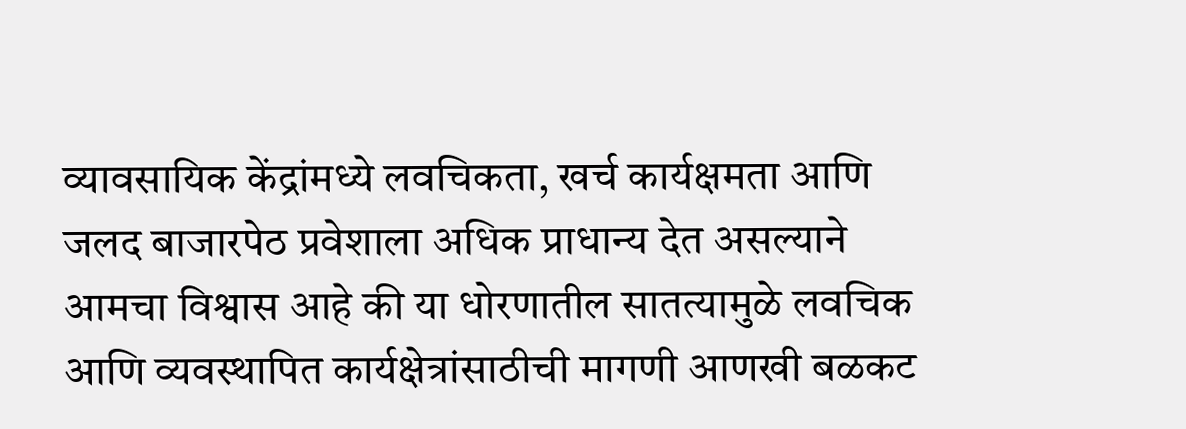व्यावसायिक केंद्रांमध्ये लवचिकता, खर्च कार्यक्षमता आणि जलद बाजारपेठ प्रवेशाला अधिक प्राधान्य देत असल्याने आमचा विश्वास आहे की या धोरणातील सातत्यामुळे लवचिक आणि व्यवस्थापित कार्यक्षेत्रांसाठीची मागणी आणखी बळकट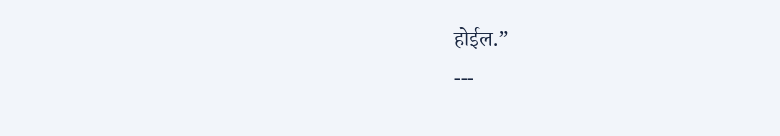होईल.”
---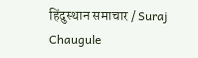हिंदुस्थान समाचार / Suraj Chaugule